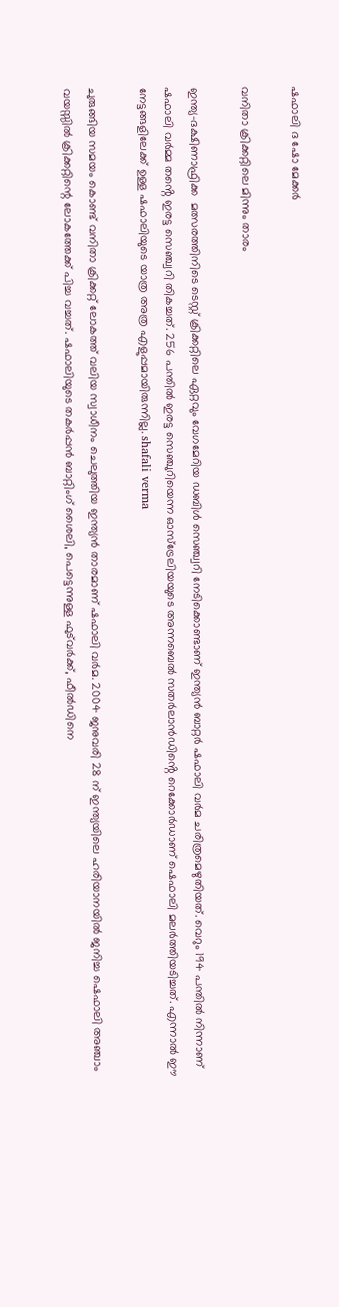ഷഫാലി ദ ഷോ മേക്കർ

വനിതാ ക്രിക്കറ്റിലെ മിന്നും താരം

ഇന്ത്യ-ദക്ഷിണാഫ്രിക്ക  മത്സരത്തിനിടെ ടെസ്റ്റ് ക്രിക്കറ്റിലെ ഏറ്റവും വേഗമേറിയ ഡബിൾ സെഞ്ച്വറി നേടിക്കൊണ്ടാണ് ഇന്ത്യൻ ബാറ്റർ ഷഫാലി വർമ ചരിത്രമെഴുതിയത്. വെറും 194 പന്തിൽ നിന്നാണ് ഷഫാലി വർമ്മ തൻ്റെ ഇരട്ട സെഞ്ച്വറി തികച്ചത്. 256 പന്തിൽ ഇരട്ട സെഞ്ചുറിയെന്ന ഓസ്‌ട്രേലിയയുടെ അന്നബെൽ സതർലാൻഡിൻ്റെ റെക്കോർഡാണ് ഷെഫാലി മലർത്തിയടിച്ചത്. എന്നാൽ ഈ നേട്ടങ്ങളിലേക്ക് ഉള്ള ഷഫാലിയുടെ യാത്ര അത്ര എളുപ്പമായിരുന്നില്ല. shafali verma

ചുരുങ്ങിയ സമയം കൊണ്ട് വനിതാ ക്രിക്കറ്റ് ലോകത്ത് വലിയ സ്വാധീനം ചെലുത്തിയ ഇന്ത്യൻ താരമാണ് ഷഫാലി വർമ. 2004 ജനുവരി 28 ന് ഇന്ത്യയിലെ ഹരിയാനയിൽ ജനിച്ച ഷെഫാലി അഞ്ചാം വയസ്സിൽ ക്രിക്കറ്റിന്റെ ലോകത്തേക്ക് പിച്ച വച്ചത്. ഷഫാലിയുടെ തകർപ്പൻ ബാറ്റിംഗ് ശൈലി, പെട്ടെന്നുള്ള ഫുട്‌വർക്ക്, ഫീൽഡിനെ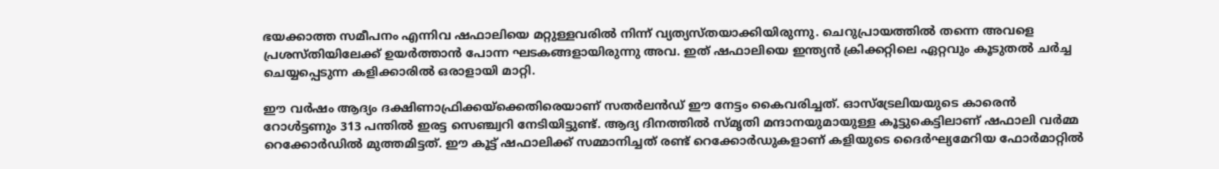ഭയക്കാത്ത സമീപനം എന്നിവ ഷഫാലിയെ മറ്റുള്ളവരിൽ നിന്ന് വ്യത്യസ്തയാക്കിയിരുന്നു. ചെറുപ്രായത്തിൽ തന്നെ അവളെ പ്രശസ്തിയിലേക്ക് ഉയർത്താൻ പോന്ന ഘടകങ്ങളായിരുന്നു അവ. ഇത് ഷഫാലിയെ ഇന്ത്യൻ ക്രിക്കറ്റിലെ ഏറ്റവും കൂടുതൽ ചർച്ച ചെയ്യപ്പെടുന്ന കളിക്കാരിൽ ഒരാളായി മാറ്റി.

ഈ വർഷം ആദ്യം ദക്ഷിണാഫ്രിക്കയ്‌ക്കെതിരെയാണ് സതർലൻഡ് ഈ നേട്ടം കൈവരിച്ചത്. ഓസ്‌ട്രേലിയയുടെ കാരെൻ റോൾട്ടണും 313 പന്തിൽ ഇരട്ട സെഞ്ച്വറി നേടിയിട്ടുണ്ട്. ആദ്യ ദിനത്തിൽ സ്മൃതി മന്ദാനയുമായുള്ള കൂട്ടുകെട്ടിലാണ് ഷഫാലി വർമ്മ റെക്കോർഡിൽ മുത്തമിട്ടത്. ഈ കൂട്ട് ഷഫാലിക്ക് സമ്മാനിച്ചത് രണ്ട് റെക്കോർഡുകളാണ് കളിയുടെ ദൈർഘ്യമേറിയ ഫോർമാറ്റിൽ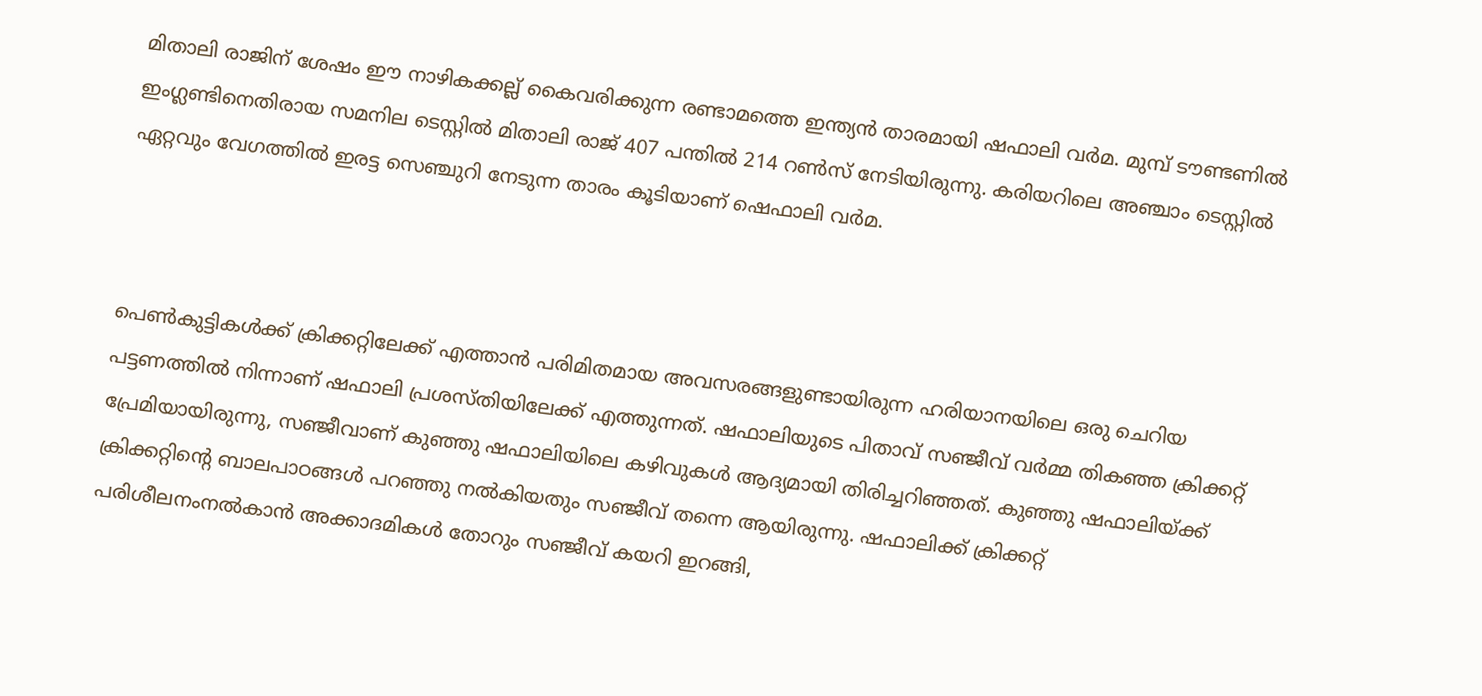മിതാലി രാജിന് ശേഷം ഈ നാഴികക്കല്ല് കൈവരിക്കുന്ന രണ്ടാമത്തെ ഇന്ത്യൻ താരമായി ഷഫാലി വർമ. മുമ്പ് ടൗണ്ടണിൽ ഇംഗ്ലണ്ടിനെതിരായ സമനില ടെസ്റ്റിൽ മിതാലി രാജ് 407 പന്തിൽ 214 റൺസ് നേടിയിരുന്നു. കരിയറിലെ അഞ്ചാം ടെസ്റ്റിൽ ഏറ്റവും വേഗത്തിൽ ഇരട്ട സെഞ്ചുറി നേടുന്ന താരം കൂടിയാണ് ഷെഫാലി വർമ.



പെൺകുട്ടികൾക്ക് ക്രിക്കറ്റിലേക്ക് എത്താൻ പരിമിതമായ അവസരങ്ങളുണ്ടായിരുന്ന ഹരിയാനയിലെ ഒരു ചെറിയ പട്ടണത്തിൽ നിന്നാണ് ഷഫാലി പ്രശസ്തിയിലേക്ക് എത്തുന്നത്. ഷഫാലിയുടെ പിതാവ് സഞ്ജീവ് വർമ്മ തികഞ്ഞ ക്രിക്കറ്റ് പ്രേമിയായിരുന്നു, സഞ്ജീവാണ് കുഞ്ഞു ഷഫാലിയിലെ കഴിവുകൾ ആദ്യമായി തിരിച്ചറിഞ്ഞത്. കുഞ്ഞു ഷഫാലിയ്ക്ക് ക്രിക്കറ്റിന്റെ ബാലപാഠങ്ങൾ പറഞ്ഞു നൽകിയതും സഞ്ജീവ് തന്നെ ആയിരുന്നു. ഷഫാലിക്ക് ക്രിക്കറ്റ് പരിശീലനംനൽകാൻ അക്കാദമികൾ തോറും സഞ്ജീവ് കയറി ഇറങ്ങി,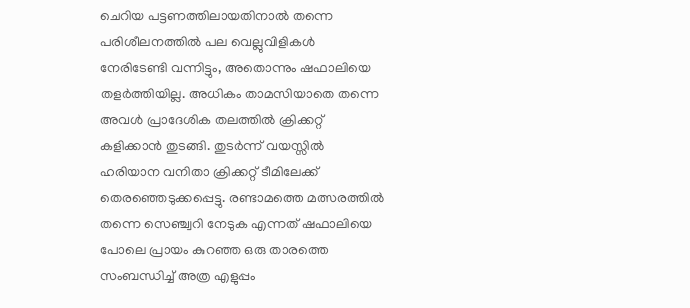ചെറിയ പട്ടണത്തിലായതിനാൽ തന്നെ പരിശീലനത്തിൽ പല വെല്ലുവിളികൾ നേരിടേണ്ടി വന്നിട്ടും, അതൊന്നും ഷഫാലിയെ തളർത്തിയില്ല. അധികം താമസിയാതെ തന്നെ അവൾ പ്രാദേശിക തലത്തിൽ ക്രിക്കറ്റ് കളിക്കാൻ തുടങ്ങി. തുടർന്ന് വയസ്സിൽ ഹരിയാന വനിതാ ക്രിക്കറ്റ് ടീമിലേക്ക് തെരഞ്ഞെടുക്കപ്പെട്ടു. രണ്ടാമത്തെ മത്സരത്തിൽ തന്നെ സെഞ്ച്വറി നേടുക എന്നത് ഷഫാലിയെ പോലെ പ്രായം കുറഞ്ഞ ഒരു താരത്തെ സംബന്ധിച്ച് അത്ര എളുപ്പം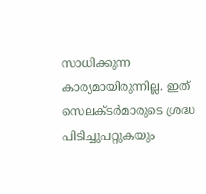സാധിക്കുന്ന കാര്യമായിരുന്നില്ല. ഇത് സെലക്ടർമാരുടെ ശ്രദ്ധ പിടിച്ചുപറ്റുകയും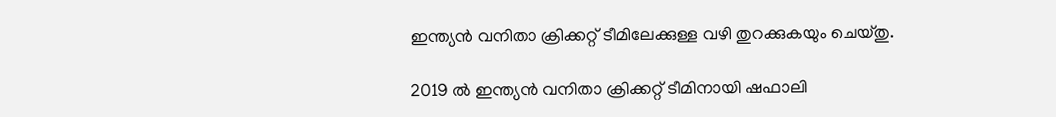ഇന്ത്യൻ വനിതാ ക്രിക്കറ്റ് ടീമിലേക്കുള്ള വഴി തുറക്കുകയും ചെയ്തു.

2019 ൽ ഇന്ത്യൻ വനിതാ ക്രിക്കറ്റ് ടീമിനായി ഷഫാലി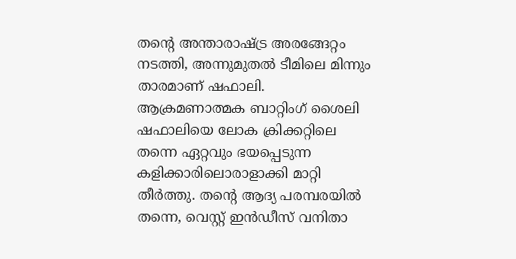തൻ്റെ അന്താരാഷ്ട്ര അരങ്ങേറ്റം നടത്തി, അന്നുമുതൽ ടീമിലെ മിന്നും താരമാണ് ഷഫാലി. ആക്രമണാത്മക ബാറ്റിംഗ് ശൈലി ഷഫാലിയെ ലോക ക്രിക്കറ്റിലെ തന്നെ ഏറ്റവും ഭയപ്പെടുന്ന കളിക്കാരിലൊരാളാക്കി മാറ്റി തീർത്തു. തൻ്റെ ആദ്യ പരമ്പരയിൽ തന്നെ, വെസ്റ്റ് ഇൻഡീസ് വനിതാ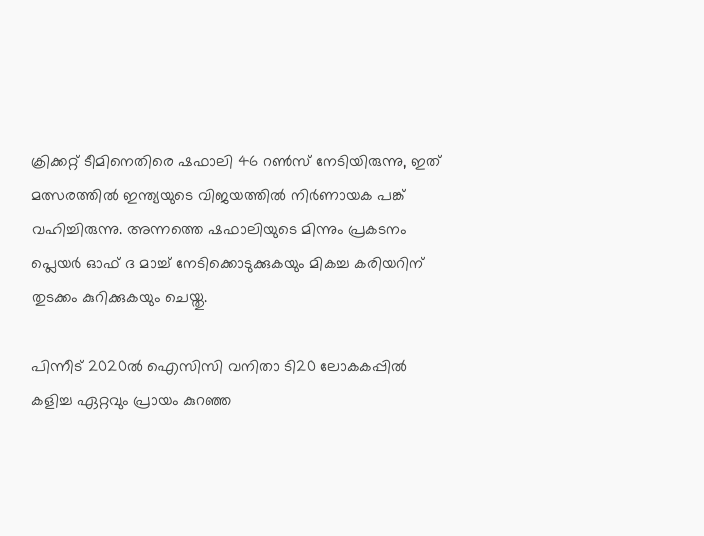ക്രിക്കറ്റ് ടീമിനെതിരെ ഷഫാലി 46 റൺസ് നേടിയിരുന്നു, ഇത് മത്സരത്തിൽ ഇന്ത്യയുടെ വിജയത്തിൽ നിർണായക പങ്ക് വഹിച്ചിരുന്നു. അന്നത്തെ ഷഫാലിയുടെ മിന്നും പ്രകടനം പ്ലെയർ ഓഫ് ദ മാച്ച് നേടിക്കൊടുക്കുകയും മികച്ച കരിയറിന് തുടക്കം കുറിക്കുകയും ചെയ്തു.

പിന്നീട് 2020ൽ ഐസിസി വനിതാ ടി20 ലോകകപ്പിൽ കളിച്ച ഏറ്റവും പ്രായം കുറഞ്ഞ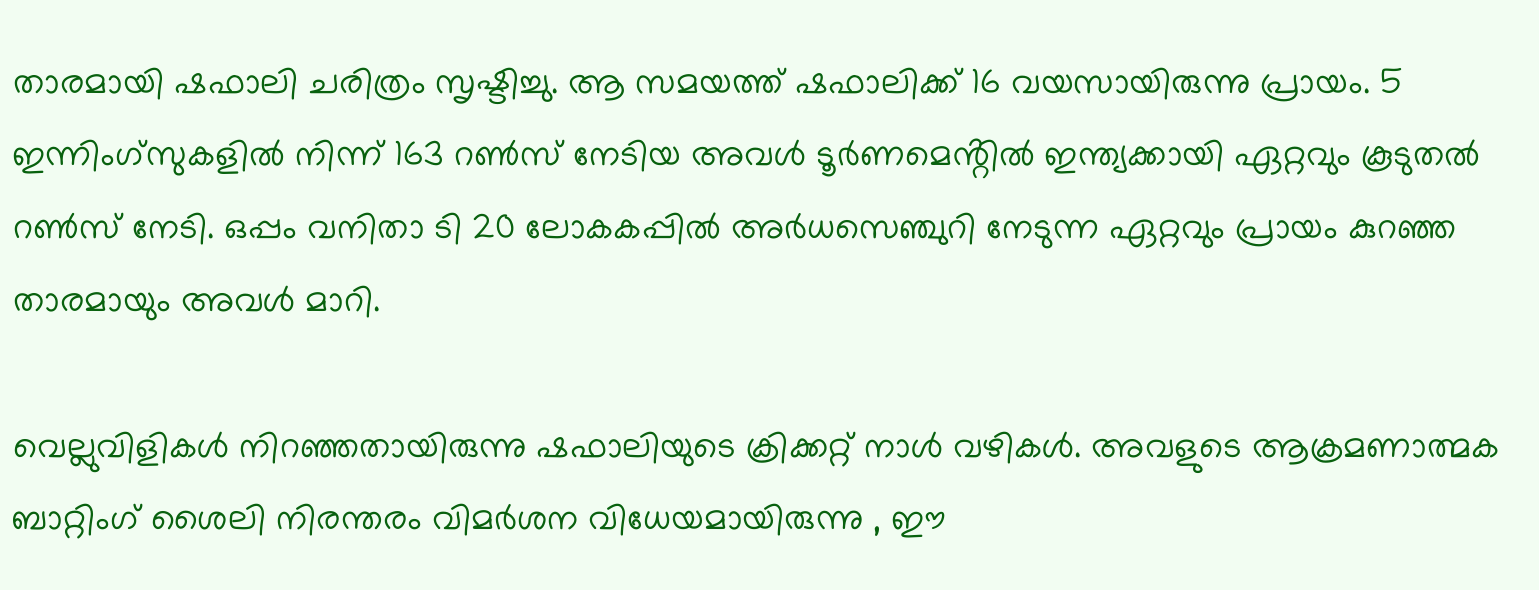താരമായി ഷഫാലി ചരിത്രം സൃഷ്ടിച്ചു. ആ സമയത്ത് ഷഫാലിക്ക് 16 വയസായിരുന്നു പ്രായം. 5 ഇന്നിംഗ്‌സുകളിൽ നിന്ന് 163 റൺസ് നേടിയ അവൾ ടൂർണമെൻ്റിൽ ഇന്ത്യക്കായി ഏറ്റവും കൂടുതൽ റൺസ് നേടി. ഒപ്പം വനിതാ ടി 20 ലോകകപ്പിൽ അർധസെഞ്ചുറി നേടുന്ന ഏറ്റവും പ്രായം കുറഞ്ഞ താരമായും അവൾ മാറി.

വെല്ലുവിളികൾ നിറഞ്ഞതായിരുന്നു ഷഫാലിയുടെ ക്രിക്കറ്റ് നാൾ വഴികൾ. അവളുടെ ആക്രമണാത്മക ബാറ്റിംഗ് ശൈലി നിരന്തരം വിമർശന വിധേയമായിരുന്നു , ഈ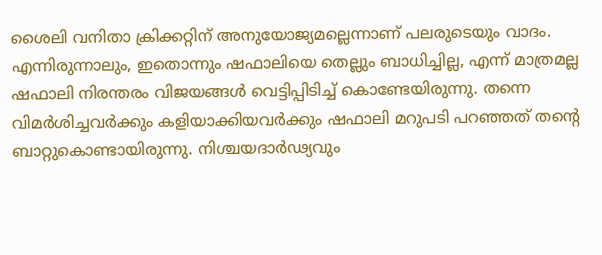ശൈലി വനിതാ ക്രിക്കറ്റിന് അനുയോജ്യമല്ലെന്നാണ് പലരുടെയും വാദം. എന്നിരുന്നാലും, ഇതൊന്നും ഷഫാലിയെ തെല്ലും ബാധിച്ചില്ല, എന്ന് മാത്രമല്ല ഷഫാലി നിരന്തരം വിജയങ്ങൾ വെട്ടിപ്പിടിച്ച് കൊണ്ടേയിരുന്നു. തന്നെ വിമർശിച്ചവർക്കും കളിയാക്കിയവർക്കും ഷഫാലി മറുപടി പറഞ്ഞത് തന്റെ ബാറ്റുകൊണ്ടായിരുന്നു. നിശ്ചയദാർഢ്യവും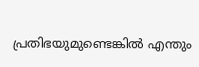പ്രതിഭയുമുണ്ടെങ്കിൽ എന്തും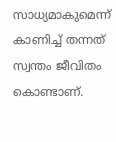സാധ്യമാകുമെന്ന് കാണിച്ച് തന്നത് സ്വന്തം ജീവിതം കൊണ്ടാണ്.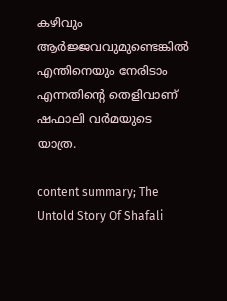കഴിവും ആർജ്ജവവുമുണ്ടെങ്കിൽ എന്തിനെയും നേരിടാം എന്നതിന്റെ തെളിവാണ് ഷഫാലി വർമയുടെ യാത്ര.

content summary; The Untold Story Of Shafali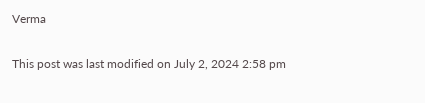Verma

This post was last modified on July 2, 2024 2:58 pm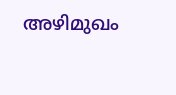അഴിമുഖം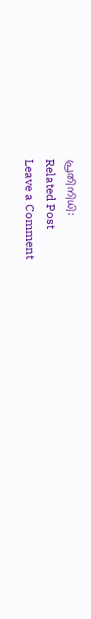പ്രതിനിധി:
Related Post
Leave a Comment